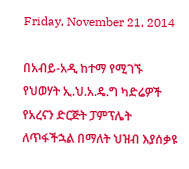Friday, November 21, 2014

በአብይ-አዲ ከተማ የሚገኙ የህወሃት ኢ.ህ.አ.ዴ.ግ ካድሬዎች የአረናን ድርጅት ፓምፕሌት ለጥፋችኋል በማለት ህዝብ እያሰቃዩ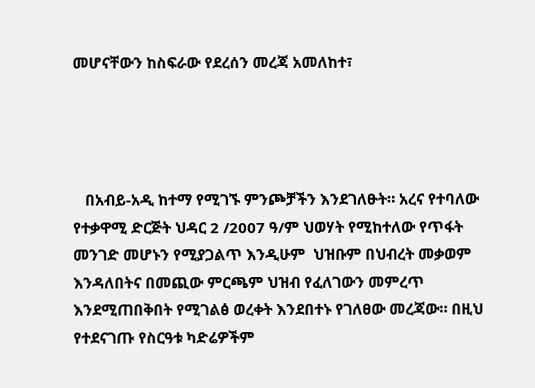መሆናቸውን ከስፍራው የደረሰን መረጃ አመለከተ፣




   በአብይ-አዲ ከተማ የሚገኙ ምንጮቻችን እንደገለፁት። አረና የተባለው የተቃዋሚ ድርጅት ህዳር 2 /2007 ዓ/ም ህወሃት የሚከተለው የጥፋት መንገድ መሆኑን የሚያጋልጥ እንዲሁም  ህዝቡም በህብረት መቃወም እንዳለበትና በመጪው ምርጫም ህዝብ የፈለገውን መምረጥ እንደሚጠበቅበት የሚገልፅ ወረቀት እንደበተኑ የገለፀው መረጃው። በዚህ የተደናገጡ የስርዓቱ ካድሬዎችም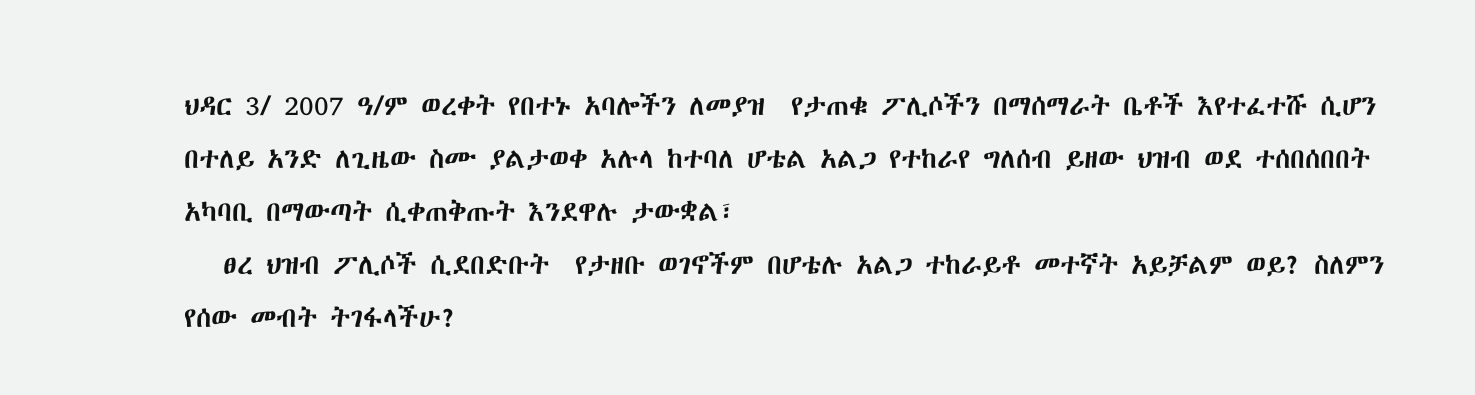ህዳር 3/ 2007 ዓ/ም ወረቀት የበተኑ አባሎችን ለመያዝ  የታጠቁ ፖሊሶችን በማሰማራት ቤቶች እየተፈተሹ ሲሆን በተለይ አንድ ለጊዜው ስሙ ያልታወቀ አሉላ ከተባለ ሆቴል አልጋ የተከራየ ግለሰብ ይዘው ህዝብ ወደ ተሰበሰበበት አካባቢ በማውጣት ሲቀጠቅጡት እንደዋሉ ታውቋል፣
   ፀረ ህዝብ ፖሊሶች ሲደበድቡት  የታዘቡ ወገኖችም በሆቴሉ አልጋ ተከራይቶ መተኛት አይቻልም ወይ? ስለምን የሰው መብት ትገፋላችሁ?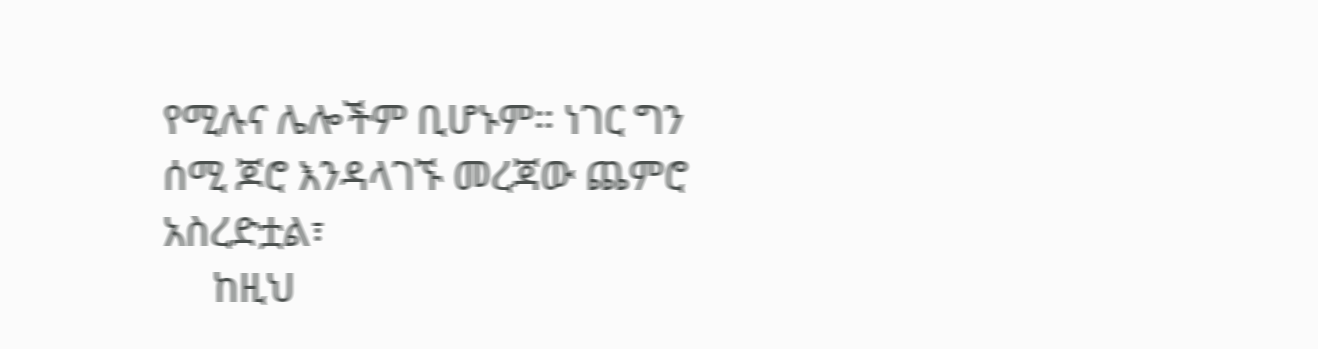የሚሉና ሌሎችም ቢሆኑም። ነገር ግን ሰሚ ጆሮ እንዳላገኙ መረጃው ጨምሮ አስረድቷል፣
     ከዚህ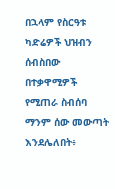በኋላም የስርዓቱ ካድሬዎች ህዝብን ሰብስበው  በተቃዋሚዎች የሚጠራ ስብሰባ ማንም ሰው መውጣት እንደሌለበት፥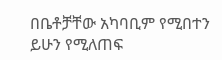በቤቶቻቸው አካባቢም የሚበተን ይሁን የሚለጠፍ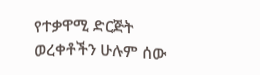የተቃዋሚ ድርጅት ወረቀቶችን ሁሉም ሰው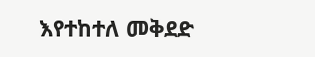እየተከተለ መቅደድ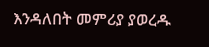እንዳለበት መምሪያ ያወረዱ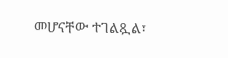መሆናቸው ተገልጿል፣